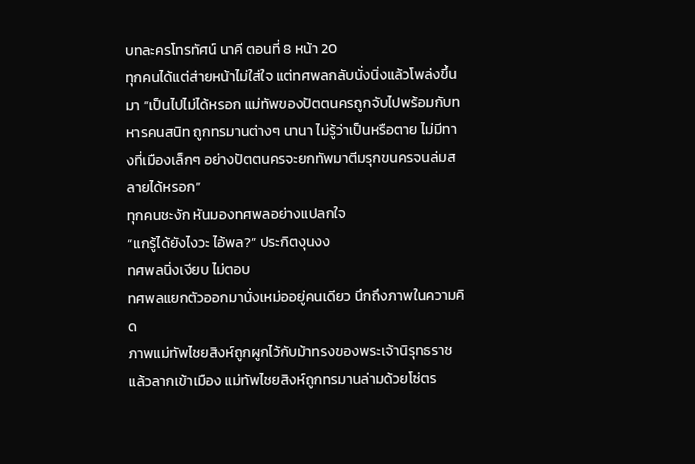บทละครโทรทัศน์ นาคี ตอนที่ 8 หน้า 20
ทุกคนได้แต่ส่ายหน้าไม่ใส่ใจ แต่ทศพลกลับนั่งนิ่งแล้วโพล่งขึ้นมา “เป็นไปไม่ได้หรอก แม่ทัพของปัตตนครถูกจับไปพร้อมกับทหารคนสนิท ถูกทรมานต่างๆ นานา ไม่รู้ว่าเป็นหรือตาย ไม่มีทางที่เมืองเล็กๆ อย่างปัตตนครจะยกทัพมาตีมรุกขนครจนล่มสลายได้หรอก”
ทุกคนชะงัก หันมองทศพลอย่างแปลกใจ
“แกรู้ได้ยังไงวะ ไอ้พล?” ประกิตงุนงง
ทศพลนิ่งเงียบ ไม่ตอบ
ทศพลแยกตัวออกมานั่งเหม่ออยู่คนเดียว นึกถึงภาพในความคิด
ภาพแม่ทัพไชยสิงห์ถูกผูกไว้กับม้าทรงของพระเจ้านิรุทธราชแล้วลากเข้าเมือง แม่ทัพไชยสิงห์ถูกทรมานล่ามด้วยโซ่ตร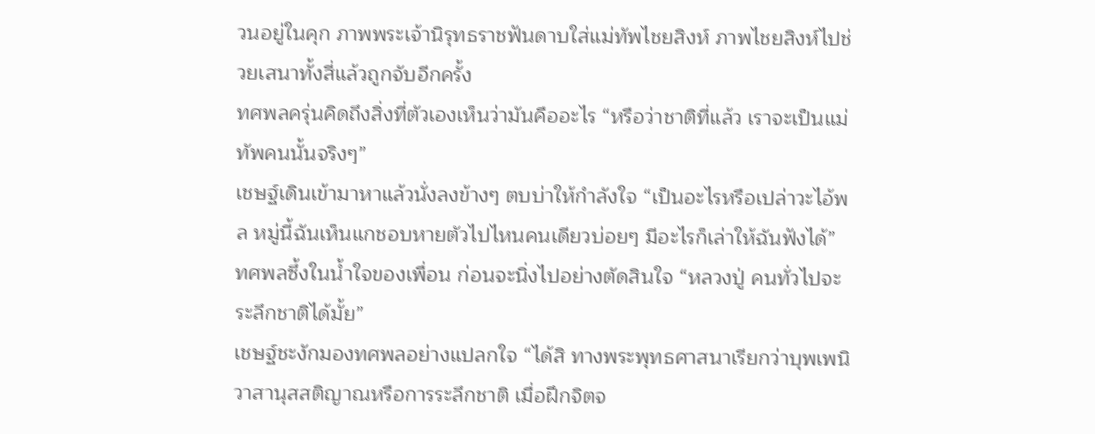วนอยู่ในคุก ภาพพระเจ้านิรุทธราชฟันดาบใส่แม่ทัพไชยสิงห์ ภาพไชยสิงห์ไปช่วยเสนาทั้งสี่แล้วถูกจับอีกครั้ง
ทศพลครุ่นคิดถึงสิ่งที่ตัวเองเห็นว่ามันคืออะไร “หรือว่าชาติที่แล้ว เราจะเป็นแม่ทัพคนนั้นจริงๆ”
เชษฐ์เดินเข้ามาหาแล้วนั่งลงข้างๆ ตบบ่าให้กำลังใจ “เป็นอะไรหรือเปล่าวะไอ้พล หมู่นี้ฉันเห็นแกชอบหายตัวไปไหนคนเดียวบ่อยๆ มีอะไรก็เล่าให้ฉันฟังได้”
ทศพลซึ้งในน้ำใจของเพื่อน ก่อนจะนิ่งไปอย่างตัดสินใจ “หลวงปู่ คนทั่วไปจะระลึกชาติได้มั้ย”
เชษฐ์ชะงักมองทศพลอย่างแปลกใจ “ได้สิ ทางพระพุทธศาสนาเรียกว่าบุพเพนิวาสานุสสติญาณหรือการระลึกชาติ เมื่อฝึกจิตจ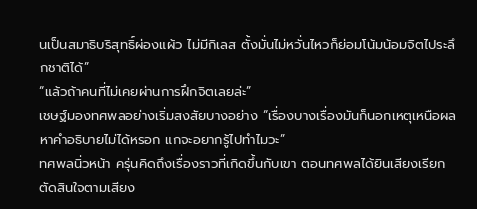นเป็นสมาธิบริสุทธิ์ผ่องแผ้ว ไม่มีกิเลส ตั้งมั่นไม่หวั่นไหวก็ย่อมโน้มน้อมจิตไประลึกชาติได้”
“แล้วถ้าคนที่ไม่เคยผ่านการฝึกจิตเลยล่ะ”
เชษฐ์มองทศพลอย่างเริ่มสงสัยบางอย่าง “เรื่องบางเรื่องมันก็นอกเหตุเหนือผล หาคำอธิบายไม่ได้หรอก แกจะอยากรู้ไปทำไมวะ”
ทศพลนิ่วหน้า ครุ่นคิดถึงเรื่องราวที่เกิดขึ้นกับเขา ตอนทศพลได้ยินเสียงเรียก ตัดสินใจตามเสียง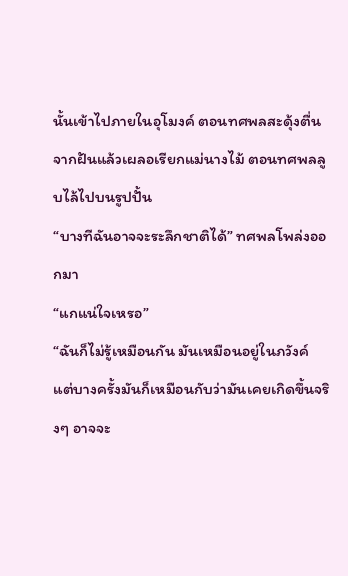นั้นเข้าไปภายในอุโมงค์ ตอนทศพลสะดุ้งตื่นจากฝันแล้วเผลอเรียกแม่นางไม้ ตอนทศพลลูบไล้ไปบนรูปปั้น
“บางทีฉันอาจจะระลึกชาติได้” ทศพลโพล่งออกมา
“แกแน่ใจเหรอ”
“ฉันก็ไม่รู้เหมือนกัน มันเหมือนอยู่ในภวังค์ แต่บางครั้งมันก็เหมือนกับว่ามันเคยเกิดขึ้นจริงๆ อาจจะ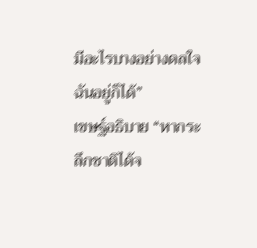มีอะไรบางอย่างดลใจฉันอยู่ก็ได้”
เขษฐ์อธิบาย “หากระลึกชาติได้จ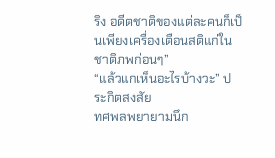ริง อดีตชาติของแต่ละคนก็เป็นเพียงเครื่องเตือนสติแก่ในชาติภพก่อนๆ”
“แล้วแกเห็นอะไรบ้างวะ” ประกิตสงสัย
ทศพลพยายามนึก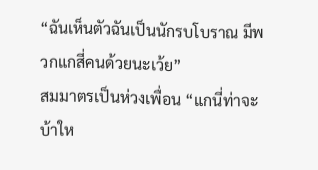“ฉันเห็นตัวฉันเป็นนักรบโบราณ มีพวกแกสี่คนด้วยนะเว้ย”
สมมาตรเป็นห่วงเพื่อน “แกนี่ท่าจะบ้าให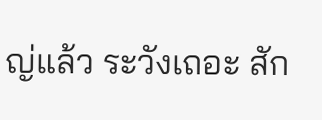ญ่แล้ว ระวังเถอะ สัก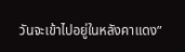วันจะเข้าไปอยู่ในหลังคาแดง”